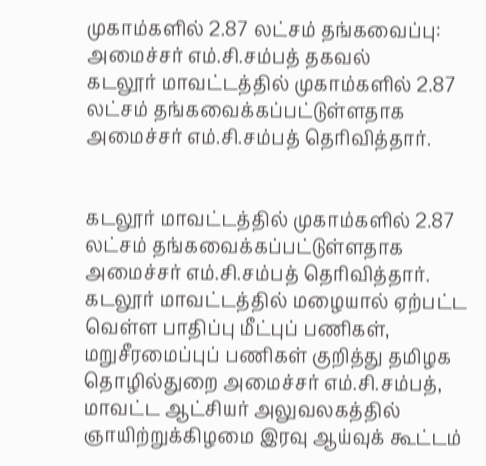முகாம்களில் 2.87 லட்சம் தங்கவைப்பு: அமைச்சர் எம்.சி.சம்பத் தகவல்
கடலூர் மாவட்டத்தில் முகாம்களில் 2.87 லட்சம் தங்கவைக்கப்பட்டுள்ளதாக அமைச்சர் எம்.சி.சம்பத் தெரிவித்தார்.


கடலூர் மாவட்டத்தில் முகாம்களில் 2.87 லட்சம் தங்கவைக்கப்பட்டுள்ளதாக அமைச்சர் எம்.சி.சம்பத் தெரிவித்தார்.
கடலூர் மாவட்டத்தில் மழையால் ஏற்பட்ட வெள்ள பாதிப்பு மீட்புப் பணிகள், மறுசீரமைப்புப் பணிகள் குறித்து தமிழக தொழில்துறை அமைச்சர் எம்.சி.சம்பத், மாவட்ட ஆட்சியர் அலுவலகத்தில் ஞாயிற்றுக்கிழமை இரவு ஆய்வுக் கூட்டம்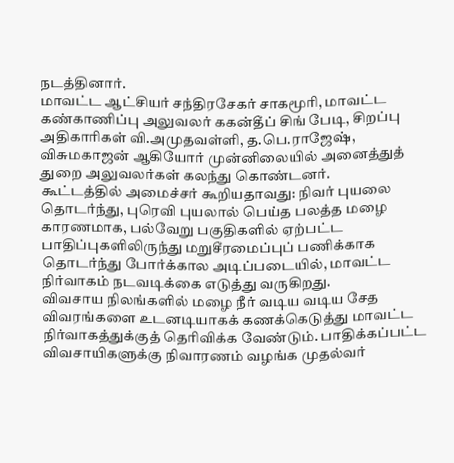நடத்தினார்.
மாவட்ட ஆட்சியர் சந்திரசேகர் சாகமூரி, மாவட்ட கண்காணிப்பு அலுவலர் ககன்தீப் சிங் பேடி, சிறப்பு அதிகாரிகள் வி.அமுதவள்ளி, த.பெ.ராஜேஷ், விசுமகாஜன் ஆகியோர் முன்னிலையில் அனைத்துத் துறை அலுவலர்கள் கலந்து கொண்டனர்.
கூட்டத்தில் அமைச்சர் கூறியதாவது: நிவர் புயலை தொடர்ந்து, புரெவி புயலால் பெய்த பலத்த மழை காரணமாக, பல்வேறு பகுதிகளில் ஏற்பட்ட பாதிப்புகளிலிருந்து மறுசீரமைப்புப் பணிக்காக தொடர்ந்து போர்க்கால அடிப்படையில், மாவட்ட நிர்வாகம் நடவடிக்கை எடுத்து வருகிறது.
விவசாய நிலங்களில் மழை நீர் வடிய வடிய சேத விவரங்களை உடனடியாகக் கணக்கெடுத்து மாவட்ட நிர்வாகத்துக்குத் தெரிவிக்க வேண்டும். பாதிக்கப்பட்ட விவசாயிகளுக்கு நிவாரணம் வழங்க முதல்வர்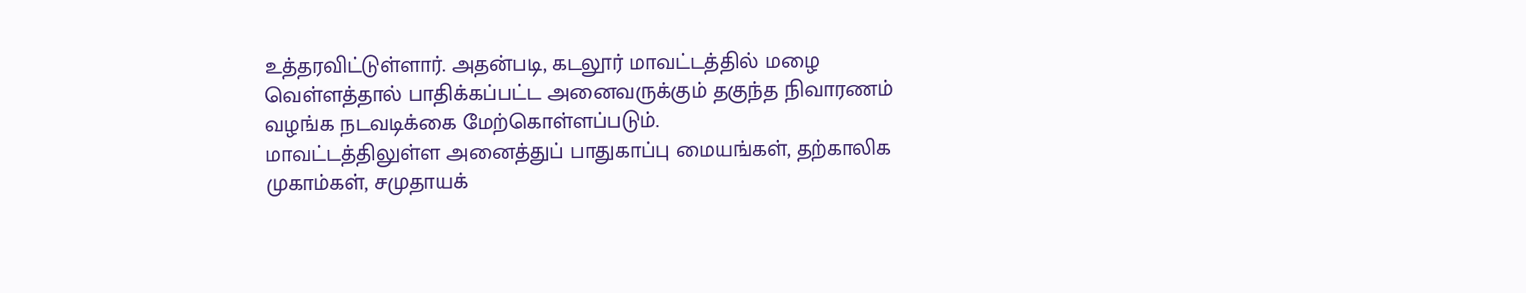உத்தரவிட்டுள்ளார். அதன்படி, கடலூர் மாவட்டத்தில் மழை வெள்ளத்தால் பாதிக்கப்பட்ட அனைவருக்கும் தகுந்த நிவாரணம் வழங்க நடவடிக்கை மேற்கொள்ளப்படும்.
மாவட்டத்திலுள்ள அனைத்துப் பாதுகாப்பு மையங்கள், தற்காலிக முகாம்கள், சமுதாயக்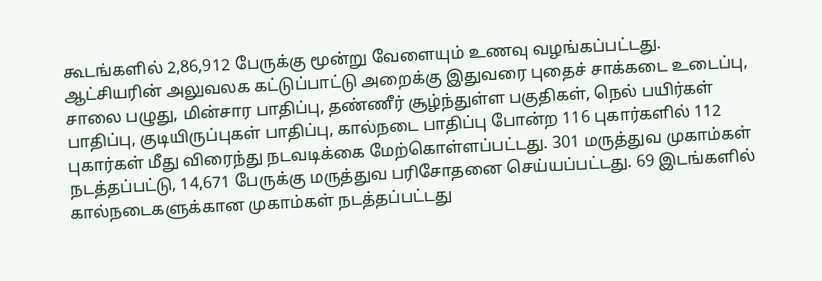கூடங்களில் 2,86,912 பேருக்கு மூன்று வேளையும் உணவு வழங்கப்பட்டது. ஆட்சியரின் அலுவலக கட்டுப்பாட்டு அறைக்கு இதுவரை புதைச் சாக்கடை உடைப்பு, சாலை பழுது, மின்சார பாதிப்பு, தண்ணீர் சூழ்ந்துள்ள பகுதிகள், நெல் பயிர்கள் பாதிப்பு, குடியிருப்புகள் பாதிப்பு, கால்நடை பாதிப்பு போன்ற 116 புகார்களில் 112 புகார்கள் மீது விரைந்து நடவடிக்கை மேற்கொள்ளப்பட்டது. 301 மருத்துவ முகாம்கள் நடத்தப்பட்டு, 14,671 பேருக்கு மருத்துவ பரிசோதனை செய்யப்பட்டது. 69 இடங்களில் கால்நடைகளுக்கான முகாம்கள் நடத்தப்பட்டது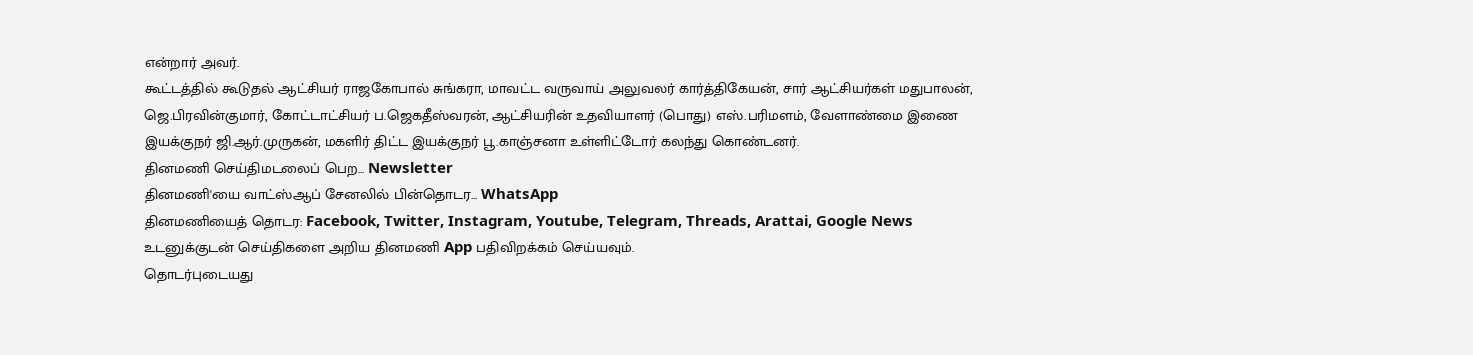என்றார் அவர்.
கூட்டத்தில் கூடுதல் ஆட்சியர் ராஜகோபால் சுங்கரா, மாவட்ட வருவாய் அலுவலர் கார்த்திகேயன், சார் ஆட்சியர்கள் மதுபாலன், ஜெ.பிரவின்குமார், கோட்டாட்சியர் ப.ஜெகதீஸ்வரன், ஆட்சியரின் உதவியாளர் (பொது) எஸ்.பரிமளம், வேளாண்மை இணை இயக்குநர் ஜி.ஆர்.முருகன், மகளிர் திட்ட இயக்குநர் பூ.காஞ்சனா உள்ளிட்டோர் கலந்து கொண்டனர்.
தினமணி செய்திமடலைப் பெற... Newsletter
தினமணி'யை வாட்ஸ்ஆப் சேனலில் பின்தொடர... WhatsApp
தினமணியைத் தொடர: Facebook, Twitter, Instagram, Youtube, Telegram, Threads, Arattai, Google News
உடனுக்குடன் செய்திகளை அறிய தினமணி App பதிவிறக்கம் செய்யவும்.
தொடர்புடையது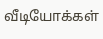வீடியோக்கள்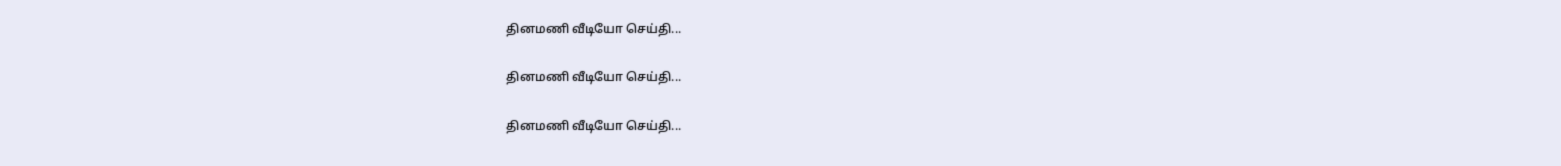தினமணி வீடியோ செய்தி...

தினமணி வீடியோ செய்தி...

தினமணி வீடியோ செய்தி...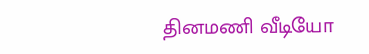தினமணி வீடியோ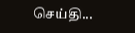செய்தி...